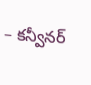– కన్వీనర్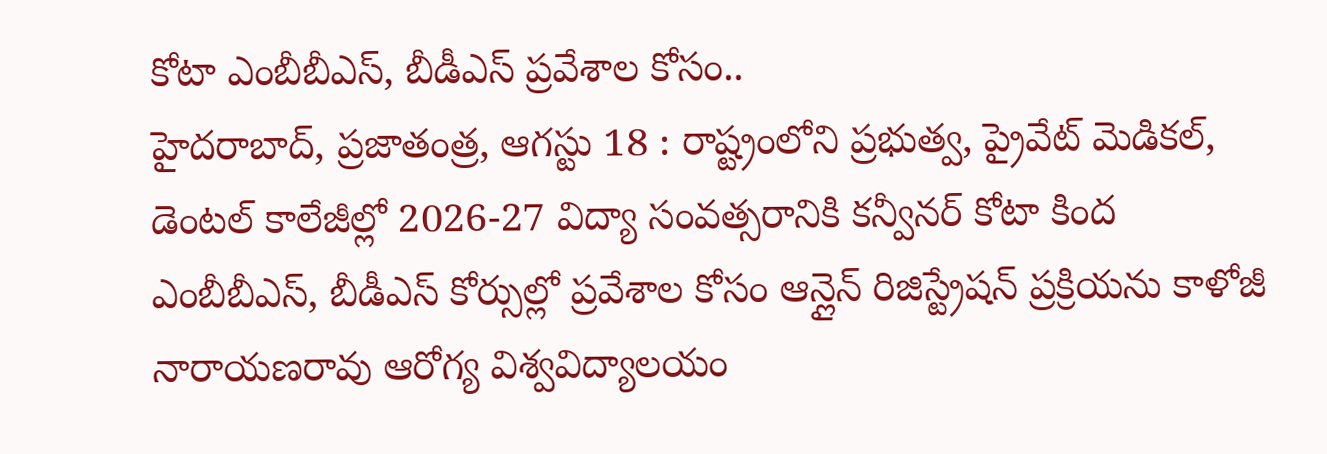కోటా ఎంబీబీఎస్, బీడీఎస్ ప్రవేశాల కోసం..
హైదరాబాద్, ప్రజాతంత్ర, ఆగస్టు 18 : రాష్ట్రంలోని ప్రభుత్వ, ప్రైవేట్ మెడికల్, డెంటల్ కాలేజీల్లో 2026-27 విద్యా సంవత్సరానికి కన్వీనర్ కోటా కింద ఎంబీబీఎస్, బీడీఎస్ కోర్సుల్లో ప్రవేశాల కోసం ఆన్లైన్ రిజిస్ట్రేషన్ ప్రక్రియను కాళోజీ నారాయణరావు ఆరోగ్య విశ్వవిద్యాలయం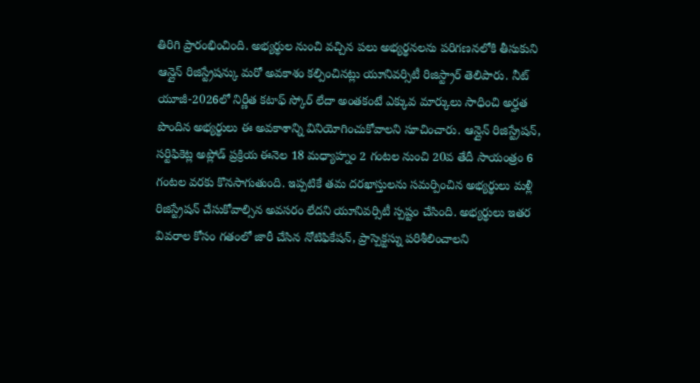తిరిగి ప్రారంభించింది. అభ్యర్థుల నుంచి వచ్చిన పలు అభ్యర్థనలను పరిగణనలోకి తీసుకుని ఆన్లైన్ రిజిస్ట్రేషన్కు మరో అవకాశం కల్పించినట్లు యూనివర్సిటీ రిజిస్ట్రార్ తెలిపారు. నీట్ యూజీ-2026లో నిర్ణీత కటాఫ్ స్కోర్ లేదా అంతకంటే ఎక్కువ మార్కులు సాధించి అర్హత పొందిన అభ్యర్థులు ఈ అవకాశాన్ని వినియోగించుకోవాలని సూచించారు. ఆన్లైన్ రిజిస్ట్రేషన్, సర్టిఫికెట్ల అప్లోడ్ ప్రక్రియ ఈనెల 18 మధ్యాహ్నం 2 గంటల నుంచి 20వ తేదీ సాయంత్రం 6 గంటల వరకు కొనసాగుతుంది. ఇప్పటికే తమ దరఖాస్తులను సమర్పించిన అభ్యర్థులు మళ్లీ రిజిస్ట్రేషన్ చేసుకోవాల్సిన అవసరం లేదని యూనివర్సిటీ స్పష్టం చేసింది. అభ్యర్థులు ఇతర వివరాల కోసం గతంలో జారీ చేసిన నోటిఫికేషన్, ప్రాస్పెక్టస్ను పరిశీలించాలని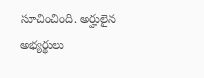సూచించింది. అర్హులైన అభ్యర్థులు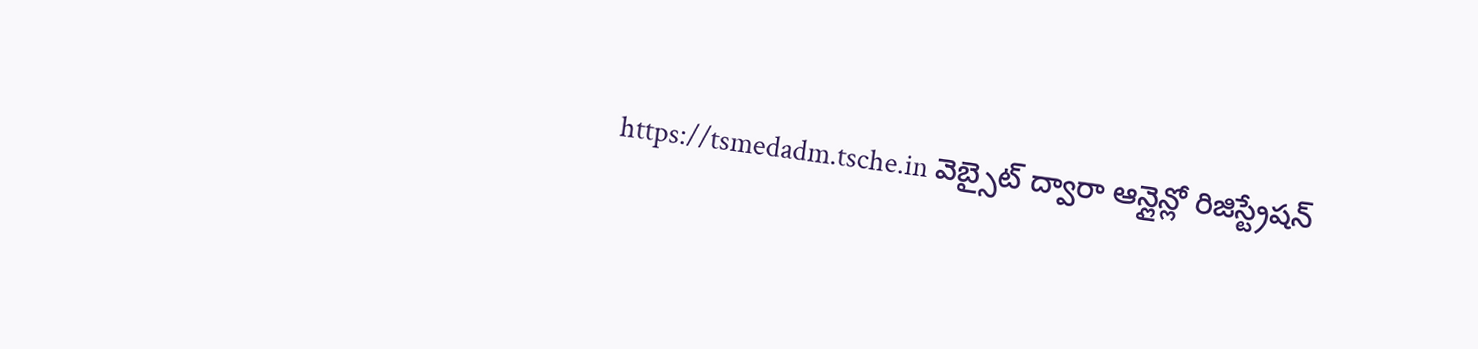https://tsmedadm.tsche.in వెబ్సైట్ ద్వారా ఆన్లైన్లో రిజిస్ట్రేషన్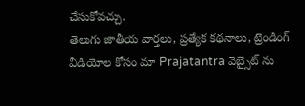చేసుకోవచ్చు.
తెలుగు జాతీయ వార్తలు, ప్రత్యేక కథనాలు, ట్రెండింగ్ వీడియోల కోసం మా Prajatantra వెబ్సైట్ ను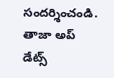సందర్శించండి. తాజా అప్ డేట్స్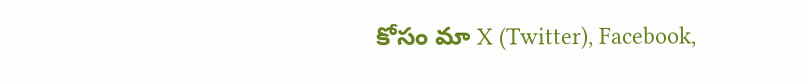కోసం మా X (Twitter), Facebook,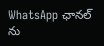WhatsApp ఛానల్ ను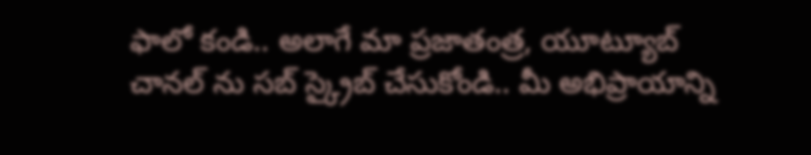ఫాలో కండి.. అలాగే మా ప్రజాతంత్ర, యూట్యూబ్ చానల్ ను సబ్ స్క్రైబ్ చేసుకోండి.. మీ అభిప్రాయాన్ని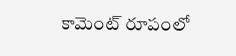కామెంట్ రూపంలో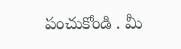పంచుకోండి . మీ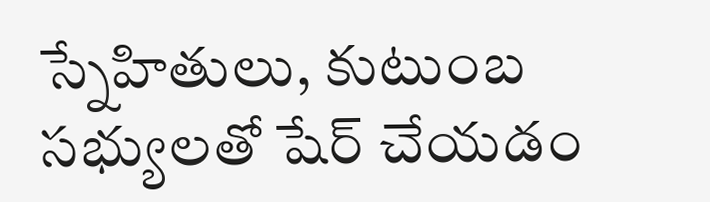స్నేహితులు, కుటుంబ సభ్యులతో షేర్ చేయడం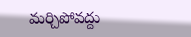మర్చిపోవద్దు